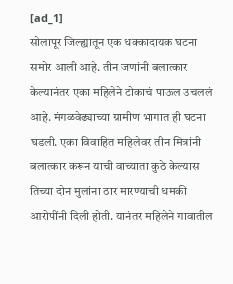[ad_1]
सोलापूर जिल्ह्यातून एक धक्कादायक घटना समोर आली आहे. तीन जणांनी बलात्कार केल्यानंतर एका महिलेने टोकाचं पाऊल उचललं आहे. मंगळवेढ्याच्या ग्रामीण भागात ही घटना घडली. एका विवाहित महिलेवर तीन मित्रांनी बलात्कार करून याची वाच्याता कुठे केल्यास तिच्या दोन मुलांना ठार मारण्याची धमकी आरोपींनी दिली होती. यानंतर महिलेने गावातील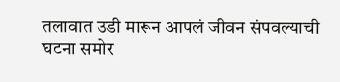तलावात उडी मारून आपलं जीवन संपवल्याची घटना समोर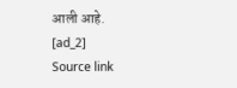आली आहे.
[ad_2]
Source link